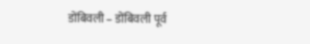डोंबिवली – डोंबिवली पूर्व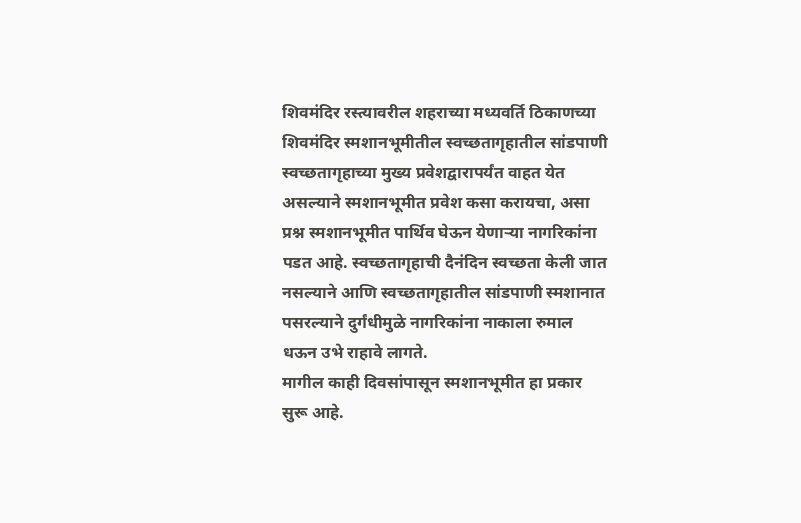शिवमंदिर रस्त्यावरील शहराच्या मध्यवर्ति ठिकाणच्या शिवमंदिर स्मशानभूमीतील स्वच्छतागृहातील सांडपाणी स्वच्छतागृहाच्या मुख्य प्रवेशद्वारापर्यंत वाहत येत असल्याने स्मशानभूमीत प्रवेश कसा करायचा, असा प्रश्न स्मशानभूमीत पार्थिव घेऊन येणाऱ्या नागरिकांना पडत आहे. स्वच्छतागृहाची दैनंदिन स्वच्छता केली जात नसल्याने आणि स्वच्छतागृहातील सांडपाणी स्मशानात पसरल्याने दुर्गंधीमुळे नागरिकांना नाकाला रुमाल धऊन उभे राहावे लागते.
मागील काही दिवसांपासून स्मशानभूमीत हा प्रकार सुरू आहे.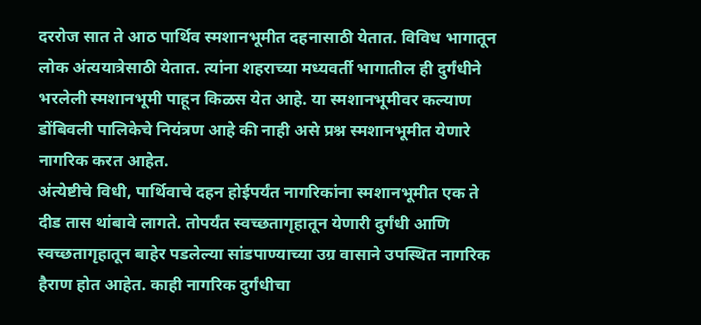दररोज सात ते आठ पार्थिव स्मशानभूमीत दहनासाठी येतात. विविध भागातून लोक अंत्ययात्रेसाठी येतात. त्यांना शहराच्या मध्यवर्ती भागातील ही दुर्गंधीने भरलेली स्मशानभूमी पाहून किळस येत आहे. या स्मशानभूमीवर कल्याण डोंबिवली पालिकेचे नियंत्रण आहे की नाही असे प्रश्न स्मशानभूमीत येणारे नागरिक करत आहेत.
अंत्येष्टीचे विधी, पार्थिवाचे दहन होईपर्यंत नागरिकांना स्मशानभूमीत एक ते दीड तास थांबावे लागते. तोपर्यंत स्वच्छतागृहातून येणारी दुर्गंधी आणि स्वच्छतागृहातून बाहेर पडलेल्या सांडपाण्याच्या उग्र वासाने उपस्थित नागरिक हैराण होत आहेत. काही नागरिक दुर्गंधीचा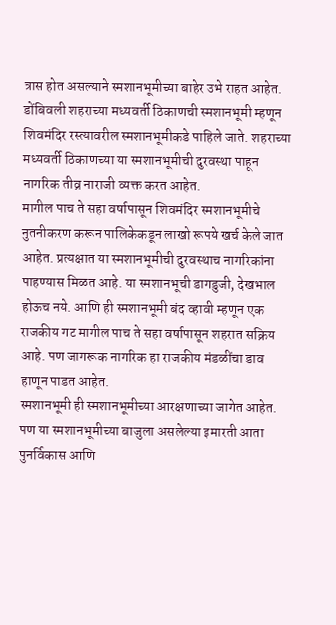त्रास होत असल्याने स्मशानभूमीच्या बाहेर उभे राहत आहेत. डोंबिवली शहराच्या मध्यवर्ती ठिकाणची स्मशानभूमी म्हणून शिवमंदिर रस्त्यावरील स्मशानभूमीकडे पाहिले जाते. शहराच्या मध्यवर्ती ठिकाणच्या या स्मशानभूमीची दुरवस्था पाहून नागरिक तीव्र नाराजी व्यक्त करत आहेत.
मागील पाच ते सहा वर्षापासून शिवमंदिर स्मशानभूमीचे नुतनीकरण करून पालिकेकडून लाखो रूपये खर्च केले जात आहेत. प्रत्यक्षात या स्मशानभूमीची दुरवस्थाच नागरिकांना पाहण्यास मिळत आहे. या स्मशानभूची डागडुजी, देखभाल होऊच नये. आणि ही स्मशानभूमी बंद व्हावी म्हणून एक राजकीय गट मागील पाच ते सहा वर्षापासून शहरात सक्रिय आहे. पण जागरूक नागरिक हा राजकीय मंडळींचा डाव हाणून पाडत आहेत.
स्मशानभूमी ही स्मशानभूमीच्या आरक्षणाच्या जागेत आहेत. पण या स्मशानभूमीच्या बाजुला असलेल्या इमारती आता पुनर्विकास आणि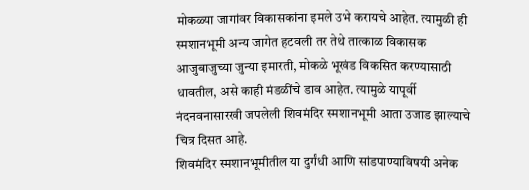मोकळ्या जागांवर विकासकांना इमले उभे करायचे आहेत. त्यामुळी ही स्मशानभूमी अन्य जागेत हटवली तर तेथे तात्काळ विकासक आजुबाजुच्या जुन्या इमारती, मोकळे भूखंड विकसित करण्यासाठी धावतील, असे काही मंडळींचे डाव आहेत. त्यामुळे यापूर्वी नंदनवनासारखी जपलेली शिवमंदिर स्मशानभूमी आता उजाड झाल्याचे चित्र दिसत आहे.
शिवमंदिर स्मशानभूमीतील या दुर्गंधी आणि सांडपाण्याविषयी अनेक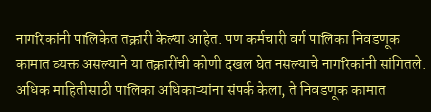नागरिकांनी पालिकेत तक्रारी केल्या आहेत. पण कर्मचारी वर्ग पालिका निवडणूक कामात व्यक्त असल्याने या तक्रारींची कोणी दखल घेत नसल्याचे नागरिकांनी सांगितले. अधिक माहितीसाठी पालिका अधिकाऱ्यांना संपर्क केला, ते निवडणूक कामात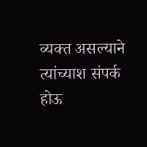व्यक्त असल्याने त्यांच्याश संपर्क होऊ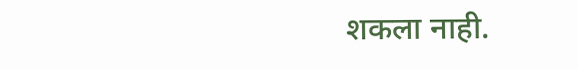शकला नाही.